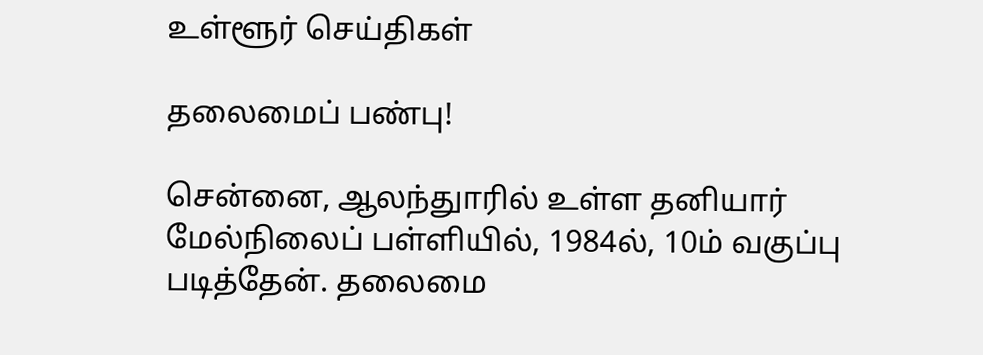உள்ளூர் செய்திகள்

தலைமைப் பண்பு!

சென்னை, ஆலந்துாரில் உள்ள தனியார் மேல்நிலைப் பள்ளியில், 1984ல், 10ம் வகுப்பு படித்தேன். தலைமை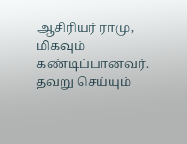ஆசிரியர் ராமு, மிகவும் கண்டிப்பானவர். தவறு செய்யும்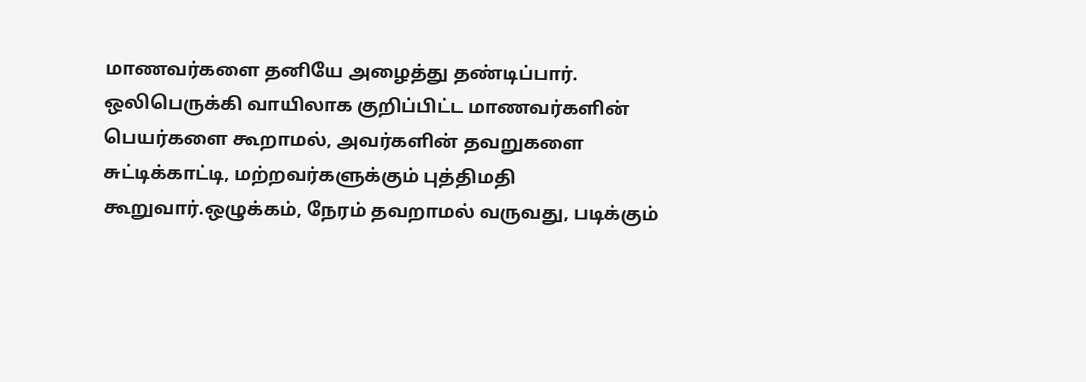மாணவர்களை தனியே அழைத்து தண்டிப்பார். ஒலிபெருக்கி வாயிலாக குறிப்பிட்ட மாணவர்களின் பெயர்களை கூறாமல், அவர்களின் தவறுகளை சுட்டிக்காட்டி, மற்றவர்களுக்கும் புத்திமதி கூறுவார்.ஒழுக்கம், நேரம் தவறாமல் வருவது, படிக்கும்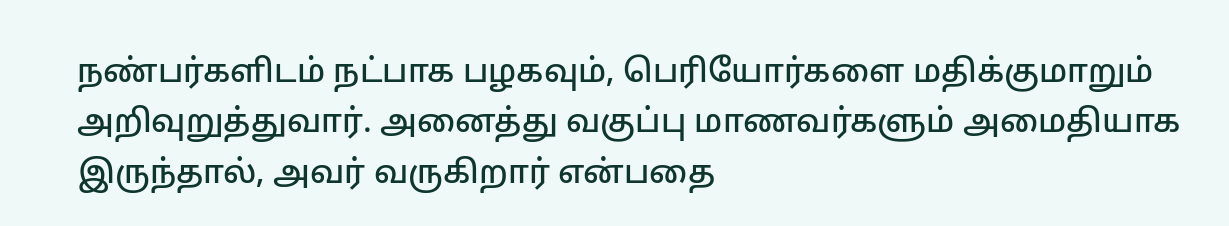நண்பர்களிடம் நட்பாக பழகவும், பெரியோர்களை மதிக்குமாறும் அறிவுறுத்துவார். அனைத்து வகுப்பு மாணவர்களும் அமைதியாக இருந்தால், அவர் வருகிறார் என்பதை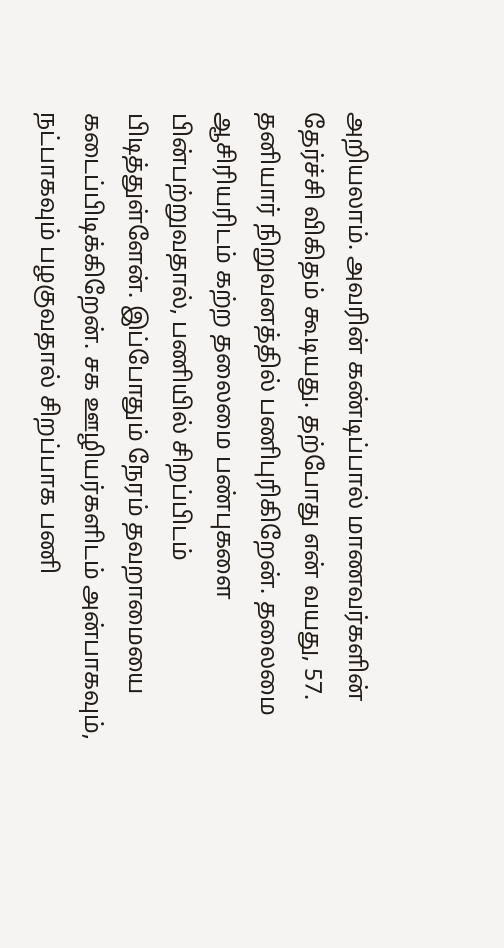அறியலாம். அவரின் கண்டிப்பால் மாணவர்களின் தேர்ச்சி விகிதம் கூடியது. தற்போது என் வயது, 57. தனியார் நிறுவனத்தில் பணிபுரிகிறேன். தலைமை ஆசிரியரிடம் கற்ற தலைமை பண்புகளை பின்பற்றுவதால், பணியில் சிறப்பிடம் பிடித்துள்ளேன். இப்போதும் நேரம் தவறாமையை கடைப்பிடிக்கிறேன். சக ஊழியர்களிடம் அன்பாகவும், நட்பாகவும் பழகுவதால் சிறப்பாக பணி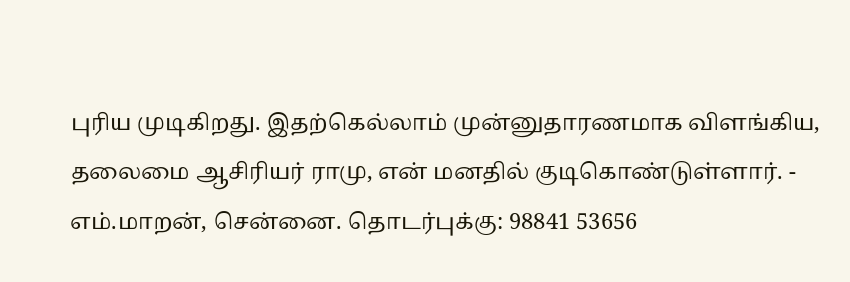புரிய முடிகிறது. இதற்கெல்லாம் முன்னுதாரணமாக விளங்கிய, தலைமை ஆசிரியர் ராமு, என் மனதில் குடிகொண்டுள்ளார். - எம்.மாறன், சென்னை. தொடர்புக்கு: 98841 53656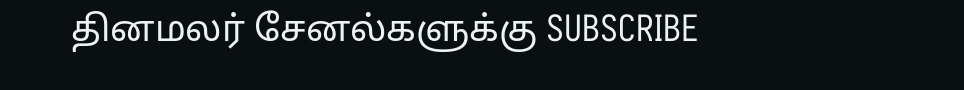தினமலர் சேனல்களுக்கு SUBSCRIBE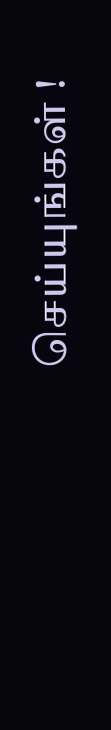செய்யுங்கள் !